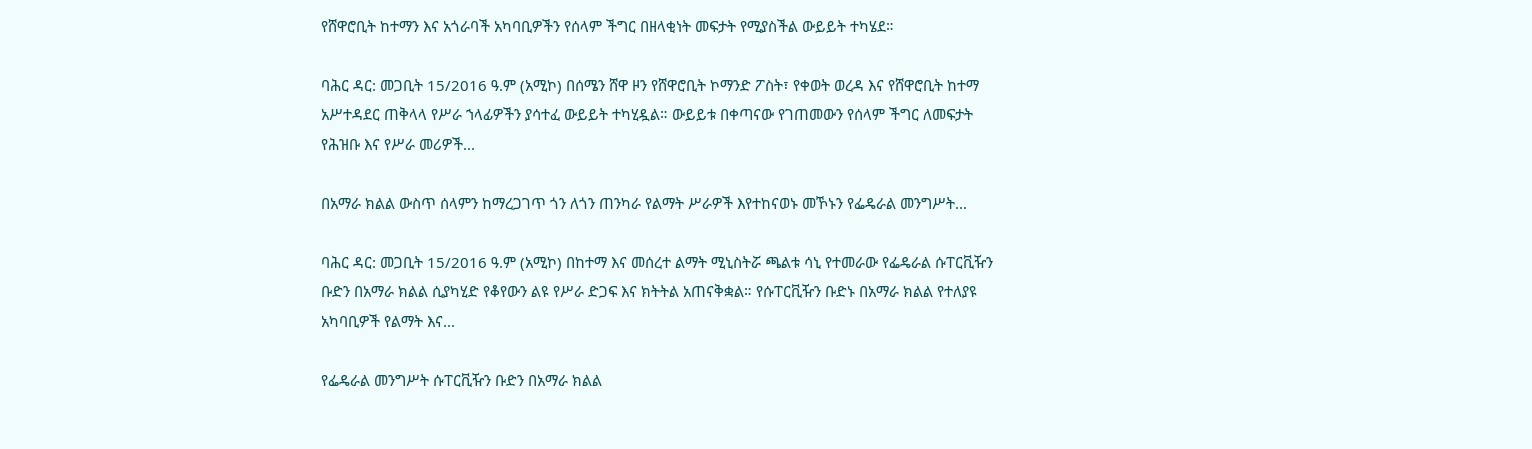የሸዋሮቢት ከተማን እና አጎራባች አካባቢዎችን የሰላም ችግር በዘላቂነት መፍታት የሚያስችል ውይይት ተካሄደ።

ባሕር ዳር: መጋቢት 15/2016 ዓ.ም (አሚኮ) በሰሜን ሸዋ ዞን የሸዋሮቢት ኮማንድ ፖስት፣ የቀወት ወረዳ እና የሸዋሮቢት ከተማ አሥተዳደር ጠቅላላ የሥራ ኀላፊዎችን ያሳተፈ ውይይት ተካሂዷል። ውይይቱ በቀጣናው የገጠመውን የሰላም ችግር ለመፍታት የሕዝቡ እና የሥራ መሪዎች...

በአማራ ክልል ውስጥ ሰላምን ከማረጋገጥ ጎን ለጎን ጠንካራ የልማት ሥራዎች እየተከናወኑ መኾኑን የፌዴራል መንግሥት...

ባሕር ዳር: መጋቢት 15/2016 ዓ.ም (አሚኮ) በከተማ እና መሰረተ ልማት ሚኒስትሯ ጫልቱ ሳኒ የተመራው የፌዴራል ሱፐርቪዥን ቡድን በአማራ ክልል ሲያካሂድ የቆየውን ልዩ የሥራ ድጋፍ እና ክትትል አጠናቅቋል። የሱፐርቪዥን ቡድኑ በአማራ ክልል የተለያዩ አካባቢዎች የልማት እና...

የፌዴራል መንግሥት ሱፐርቪዥን ቡድን በአማራ ክልል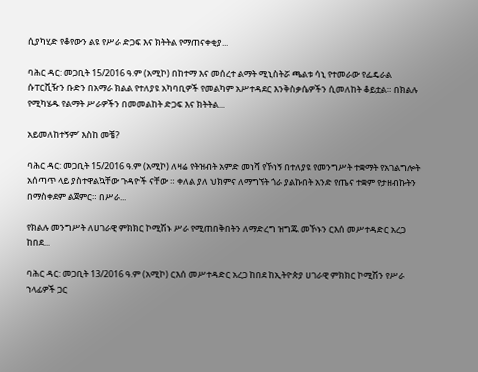ሲያካሂድ የቆየውን ልዩ የሥራ ድጋፍ እና ክትትል የማጠናቀቂያ...

ባሕር ዳር: መጋቢት 15/2016 ዓ.ም (አሚኮ) በከተማ እና መሰረተ ልማት ሚኒስትሯ ጫልቱ ሳኒ የተመራው የፌዴራል ሱፐርቪዥን ቡድን በአማራ ክልል የተለያዩ አካባቢዎች የመልካም አሥተዳደር እንቅስቃሴዎችን ሲመለከት ቆይቷል። በክልሉ የሚካሄዱ የልማት ሥራዎችን በመመልከት ድጋፍ እና ክትትል...

አይመለከተኝም’ እስከ መቼ?

ባሕር ዳር: መጋቢት 15/2016 ዓ.ም (አሚኮ) ለዛሬ የትዝብት አምድ መነሻ የኾነኝ በተለያዩ የመንግሥት ተቋማት የአገልግሎት አሰጣጥ ላይ ያስተዋልኳቸው ጉዳዮች ናቸው ። ቀለል ያለ ህክምና ለማግኘት ጎራ ያልኩበት አንድ የጤና ተቋም የታዘብኩትን በማስቀደም ልጀምር። በሥራ...

የክልሉ መንግሥት ለሀገራዊ ምክክር ኮሚሽኑ ሥራ የሚጠበቅበትን ለማድረግ ዝግጁ መኾኑን ርእሰ መሥተዳድር አረጋ ከበደ...

ባሕር ዳር: መጋቢት 13/2016 ዓ.ም (አሚኮ) ርእሰ መሥተዳድር አረጋ ከበደ ከኢትዮጵያ ሀገራዊ ምክክር ኮሚሽን የሥራ ኀላፊዎች ጋር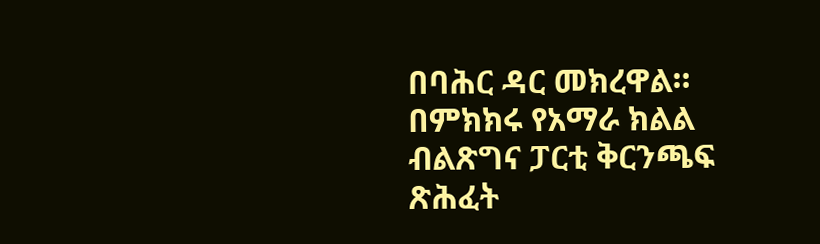በባሕር ዳር መክረዋል። በምክክሩ የአማራ ክልል ብልጽግና ፓርቲ ቅርንጫፍ ጽሕፈት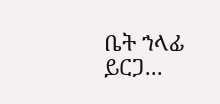ቤት ኀላፊ ይርጋ...